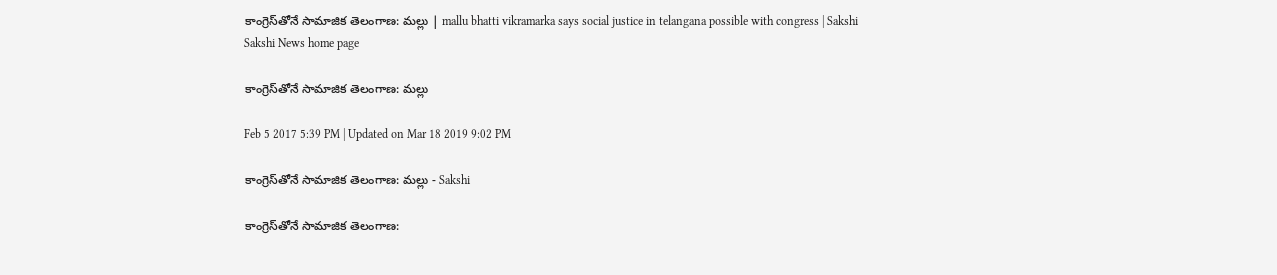కాంగ్రెస్‌తోనే సామాజిక తెలంగాణ: మల్లు | mallu bhatti vikramarka says social justice in telangana possible with congress | Sakshi
Sakshi News home page

కాంగ్రెస్‌తోనే సామాజిక తెలంగాణ: మల్లు

Feb 5 2017 5:39 PM | Updated on Mar 18 2019 9:02 PM

కాంగ్రెస్‌తోనే సామాజిక తెలంగాణ: మల్లు - Sakshi

కాంగ్రెస్‌తోనే సామాజిక తెలంగాణ: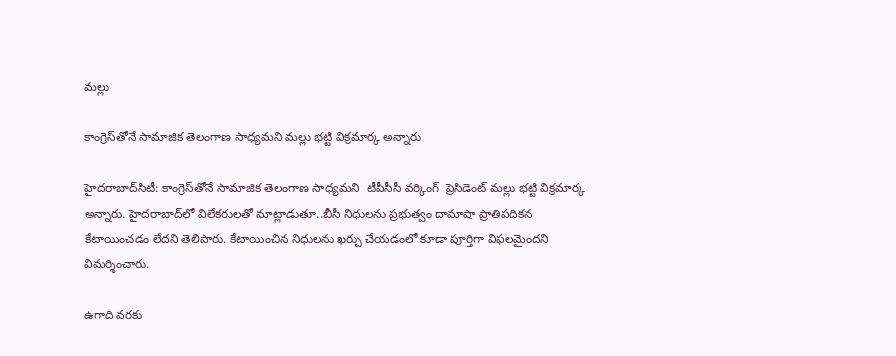మల్లు

కాంగ్రెస్‌తోనే సామాజిక తెలంగాణ సాధ్యమని మల్లు భట్టి విక్రమార్క అన్నారు

హైదరాబాద్‌సిటీ: కాంగ్రెస్‌తోనే సామాజిక తెలంగాణ సాధ్యమని  టీపీసీసీ వర్కింగ్‌  ప్రెసిడెంట్ మల్లు భట్టి విక్రమార్క అన్నారు. హైదరాబాద్‌లో విలేకరులతో మాట్లాడుతూ..బీసీ నిధులను ప్రభుత్వం దామాషా ప్రాతిపదికన కేటాయించడం లేదని తెలిపారు. కేటాయించిన నిధులను ఖర్చు చేయడంలో కూడా పూర్తిగా విఫలమైందని విమర్శించారు.

ఉగాది వరకు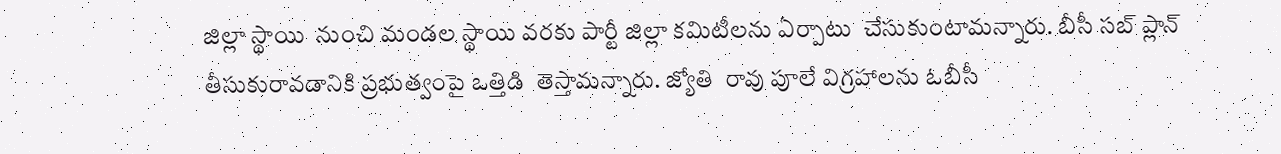జిల్లా స్థాయి  నుంచి మండల స్థాయి వరకు పార్టీ జిల్లా కమిటీలను ఏర్పాటు  చేసుకుంటామన్నారు. బీసీ సబ్ ప్లాన్ తీసుకురావడానికి ప్రభుత్వంపై ఒత్తిడి  తెస్తామన్నారు. జ్యోతి  రావు పూలే విగ్రహాలను ఓబీసీ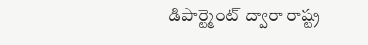డిపార్ట్మెంట్ ద్వారా రాష్ట్ర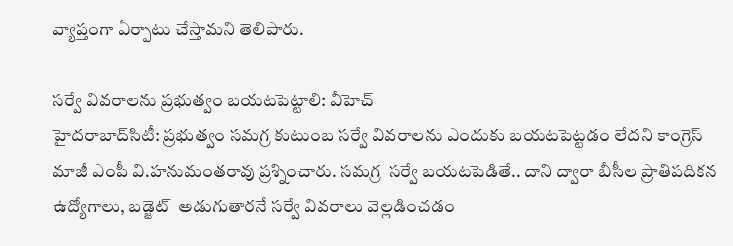వ్యాప్తంగా ఏర్పాటు చేస్తామని తెలిపారు.

సర్వే వివరాలను ప్రభుత్వం బయటపెట్టాలి: వీహెచ్‌
హైదరాబాద్‌సిటీ: ప్రభుత్వం సమగ్ర కుటుంబ సర్వే వివరాలను ఎందుకు బయటపెట్టడం లేదని కాంగ్రెస్‌ మాజీ ఎంపీ వి.హనుమంతరావు ప్రశ్నించారు. సమగ్ర  సర్వే బయటపెడితే.. దాని ద్వారా బీసీల ప్రాతిపదికన ఉద్యోగాలు, బడ్జెట్  అడుగుతారనే సర్వే వివరాలు వెల్లడించడం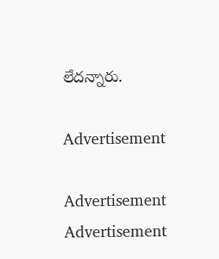లేదన్నారు.

Advertisement

Advertisement
Advertisement